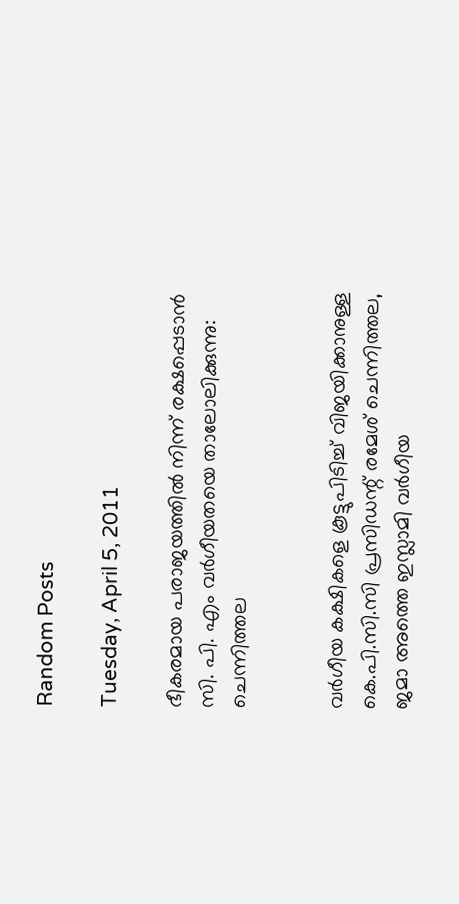Random Posts

Tuesday, April 5, 2011

ഭീകരമായ പരാജയത്തില്‍ നിന്ന് രക്ഷപ്പെടാന്‍ സി. പി. എം വര്‍ഗീയതയെ താലോലിക്കുന്നു: ചെന്നിത്തല


വര്‍ഗീയ കക്ഷികളെ കൂട്ടുപിടിച്ച് വിജയിക്കാനുള്ള കെ.പി.സി.സി പ്രസിഡന്റ് രമേശ് ചെന്നിത്തല, ജമാ അത്തെ ഇസ്ലാമി വര്‍ഗീയ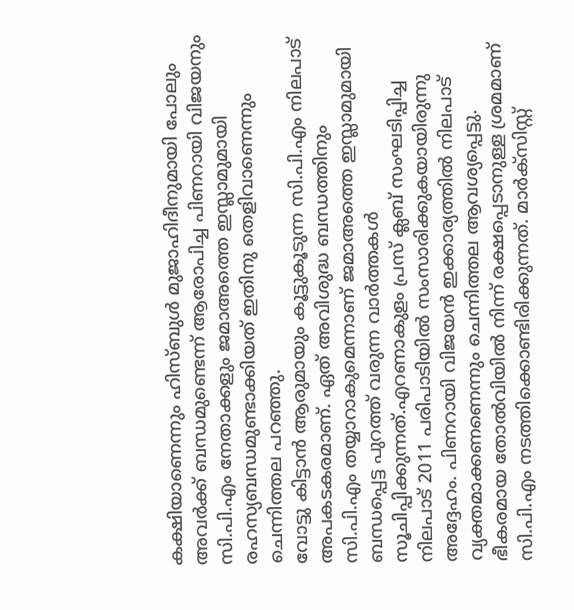കക്ഷിയാണെന്നും ഹിസ്ബുള്‍ മുജാഹിദീനുമായി പോലും അവര്‍ക്ക് ബന്ധമുണ്ടെന്ന് ആരോപിച്ച പിണറായി വിജയനും സി.പി.എം നേതാക്കളും ജമാഅത്തെ ഇസ്ലാമുമായി രഹസ്യബന്ധമുണ്ടാക്കിയത് ഇതിനു തെളിവാണെന്നും ചെന്നിത്തല പറഞ്ഞു.
വോട്ടു കിട്ടാന്‍ ആരുമായും കൂട്ടുകൂടുന്ന സി.പി.എം നിലപാട് അപകടകരമാണ്. ഏത് അവിശുദ്ധ ബന്ധത്തിനും സി.പി.എം തയ്യാറാകുമെന്നാണ് ജമാഅത്തെ ഇസ്ലാമുമായി ബന്ധപ്പെട്ട പുറത്ത് വരുന്ന വാര്‍ത്തകള്‍ സൂചിപ്പിക്കുന്നത്.എറണാകുളം പ്രസ് ക്ലബ് സംഘടിപ്പിച്ച നിലപാട് 2011 പരിപാടിയില്‍ സംസാരിക്കുകയായിരുന്നു അദ്ദേഹം. പിണറായി വിജയന്‍ ഇക്കാര്യത്തില്‍ നിലപാട് വ്യക്തമാക്കണണെന്നും ചെന്നിത്തല ആവശ്യപ്പെട്ടു. ഭീകരമായ തോല്‍വിയില്‍ നിന്ന് രക്ഷപ്പെടാനുള്ള ശ്രമമാണ് സി.പി.എം നടത്തിക്കൊണ്ടിരിക്കുന്നത്. മാര്‍ക്‌സിസ്റ്റ്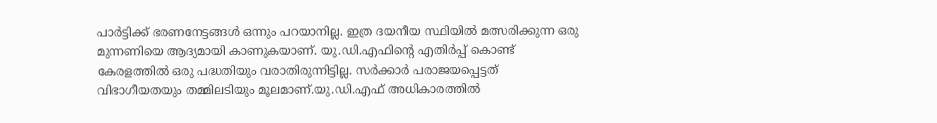പാര്‍ട്ടിക്ക് ഭരണനേട്ടങ്ങള്‍ ഒന്നും പറയാനില്ല. ഇത്ര ദയനീയ സ്ഥിയില്‍ മത്സരിക്കുന്ന ഒരു മുന്നണിയെ ആദ്യമായി കാണുകയാണ്. യു.ഡി.എഫിന്റെ എതിര്‍പ്പ് കൊണ്ട് കേരളത്തില്‍ ഒരു പദ്ധതിയും വരാതിരുന്നിട്ടില്ല. സര്‍ക്കാര്‍ പരാജയപ്പെട്ടത് വിഭാഗീയതയും തമ്മിലടിയും മൂലമാണ്.യു.ഡി.എഫ് അധികാരത്തില്‍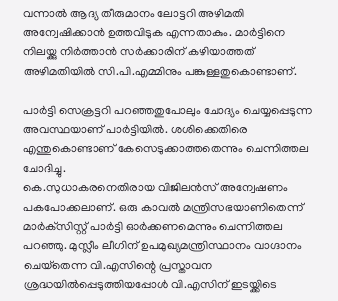വന്നാല്‍ ആദ്യ തീരുമാനം ലോട്ടറി അഴിമതി അന്വേഷിക്കാന്‍ ഉത്തവിടുക എന്നതാകും. മാര്‍ട്ടിനെ നിലയ്ക്കു നിര്‍ത്താന്‍ സര്‍ക്കാരിന് കഴിയാത്തത് അഴിമതിയില്‍ സി.പി.എമ്മിനും പങ്കുള്ളതുകൊണ്ടാണ്.

പാര്‍ട്ടി സെക്രട്ടറി പറഞ്ഞതുപോലും ചോദ്യം ചെയ്യപ്പെടുന്ന അവസ്ഥയാണ് പാര്‍ട്ടിയില്‍. ശശിക്കെതിരെ എന്തുകൊണ്ടാണ് കേസെടുക്കാത്തതെന്നും ചെന്നിത്തല ചോദിച്ചു.
കെ.സുധാകരനെതിരായ വിജിലന്‍സ് അന്വേഷണം പകപോക്കലാണ്. ഒരു കാവല്‍ മന്ത്രിസഭയാണിതെന്ന് മാര്‍ക്‌സിസ്റ്റ് പാര്‍ട്ടി ഓര്‍ക്കണമെന്നും ചെന്നിത്തല പറഞ്ഞു. മുസ്ലീം ലീഗിന് ഉപമുഖ്യമന്ത്രിസ്ഥാനം വാഗ്ദാനം ചെയ്‌തെന്ന വി.എസിന്റെ പ്രസ്താവന ശ്രദ്ധയില്‍പ്പെടുത്തിയപ്പോള്‍ വി.എസിന് ഇടയ്ക്കിടെ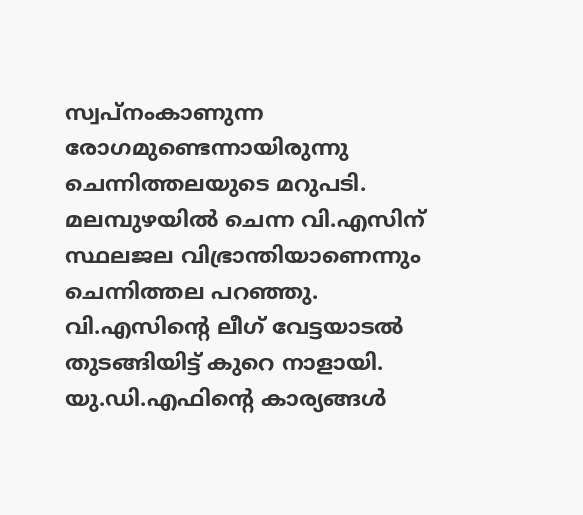സ്വപ്‌നംകാണുന്ന രോഗമുണ്ടെന്നായിരുന്നു ചെന്നിത്തലയുടെ മറുപടി. മലമ്പുഴയില്‍ ചെന്ന വി.എസിന് സ്ഥലജല വിഭ്രാന്തിയാണെന്നും ചെന്നിത്തല പറഞ്ഞു. വി.എസിന്റെ ലീഗ് വേട്ടയാടല്‍ തുടങ്ങിയിട്ട് കുറെ നാളായി. യു.ഡി.എഫിന്റെ കാര്യങ്ങള്‍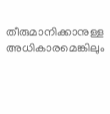തീരുമാനിക്കാനുള്ള അധികാരമെങ്കിലും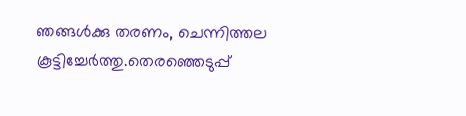ഞങ്ങള്‍ക്കു തരണം, ചെന്നിത്തല കൂട്ടിച്ചേര്‍ത്തു.തെരഞ്ഞെടുപ്പ്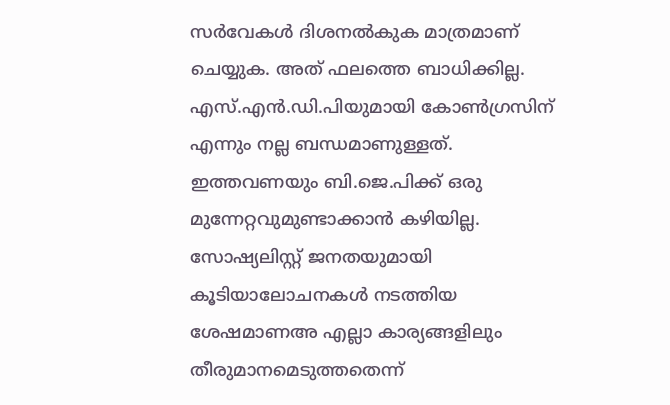സര്‍വേകള്‍ ദിശനല്‍കുക മാത്രമാണ് ചെയ്യുക. അത് ഫലത്തെ ബാധിക്കില്ല. എസ്.എന്‍.ഡി.പിയുമായി കോണ്‍ഗ്രസിന് എന്നും നല്ല ബന്ധമാണുള്ളത്. ഇത്തവണയും ബി.ജെ.പിക്ക് ഒരു മുന്നേറ്റവുമുണ്ടാക്കാന്‍ കഴിയില്ല. സോഷ്യലിസ്റ്റ് ജനതയുമായി കൂടിയാലോചനകള്‍ നടത്തിയ ശേഷമാണഅ എല്ലാ കാര്യങ്ങളിലും തീരുമാനമെടുത്തതെന്ന്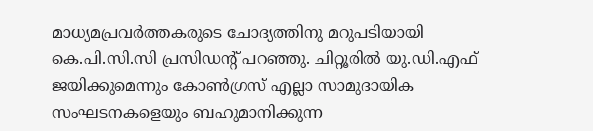മാധ്യമപ്രവര്‍ത്തകരുടെ ചോദ്യത്തിനു മറുപടിയായി കെ.പി.സി.സി പ്രസിഡന്റ് പറഞ്ഞു. ചിറ്റൂരില്‍ യു.ഡി.എഫ് ജയിക്കുമെന്നും കോണ്‍ഗ്രസ് എല്ലാ സാമുദായിക സംഘടനകളെയും ബഹുമാനിക്കുന്ന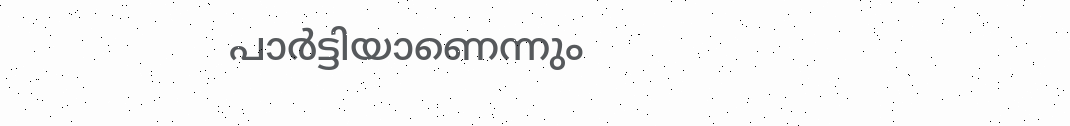പാര്‍ട്ടിയാണെന്നും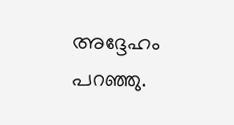അദ്ദേഹം പറഞ്ഞു.